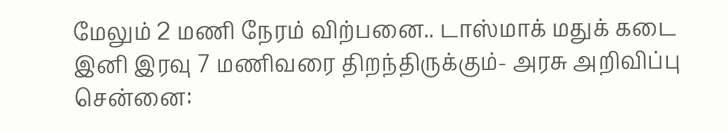மேலும் 2 மணி நேரம் விற்பனை.. டாஸ்மாக் மதுக் கடை இனி இரவு 7 மணிவரை திறந்திருக்கும்- அரசு அறிவிப்பு
சென்னை: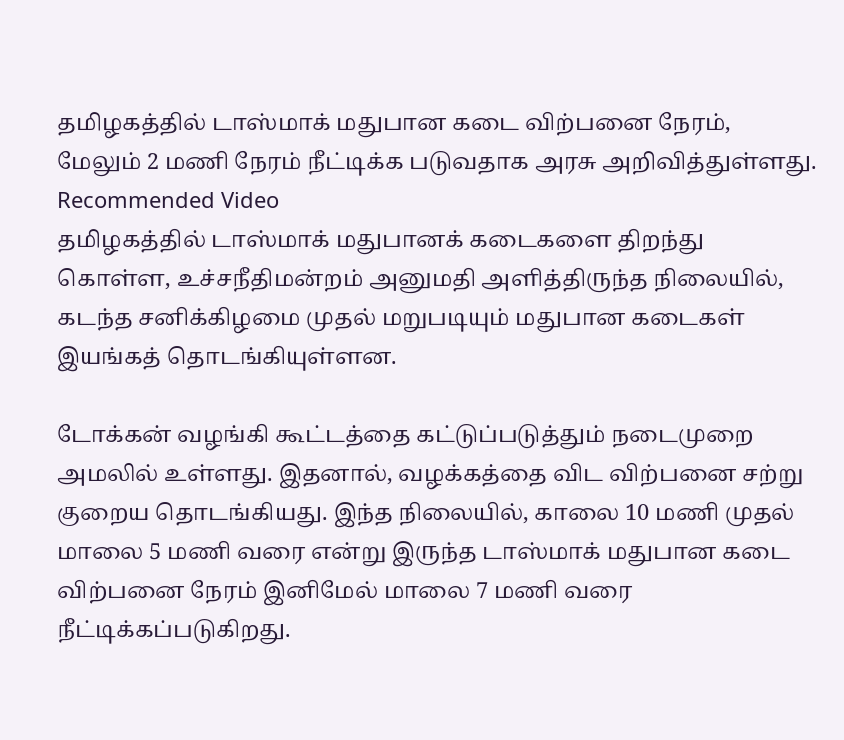தமிழகத்தில் டாஸ்மாக் மதுபான கடை விற்பனை நேரம், மேலும் 2 மணி நேரம் நீட்டிக்க படுவதாக அரசு அறிவித்துள்ளது.
Recommended Video
தமிழகத்தில் டாஸ்மாக் மதுபானக் கடைகளை திறந்து கொள்ள, உச்சநீதிமன்றம் அனுமதி அளித்திருந்த நிலையில், கடந்த சனிக்கிழமை முதல் மறுபடியும் மதுபான கடைகள் இயங்கத் தொடங்கியுள்ளன.

டோக்கன் வழங்கி கூட்டத்தை கட்டுப்படுத்தும் நடைமுறை அமலில் உள்ளது. இதனால், வழக்கத்தை விட விற்பனை சற்று குறைய தொடங்கியது. இந்த நிலையில், காலை 10 மணி முதல் மாலை 5 மணி வரை என்று இருந்த டாஸ்மாக் மதுபான கடை விற்பனை நேரம் இனிமேல் மாலை 7 மணி வரை நீட்டிக்கப்படுகிறது.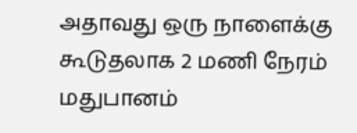அதாவது ஒரு நாளைக்கு கூடுதலாக 2 மணி நேரம் மதுபானம்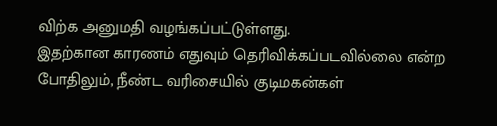விற்க அனுமதி வழங்கப்பட்டுள்ளது.
இதற்கான காரணம் எதுவும் தெரிவிக்கப்படவில்லை என்ற போதிலும், நீண்ட வரிசையில் குடிமகன்கள்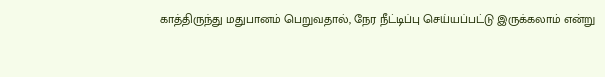காத்திருந்து மதுபானம் பெறுவதால், நேர நீட்டிப்பு செய்யப்பட்டு இருக்கலாம் என்று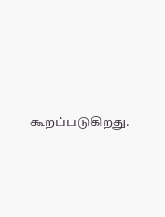கூறப்படுகிறது.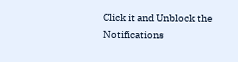Click it and Unblock the Notifications